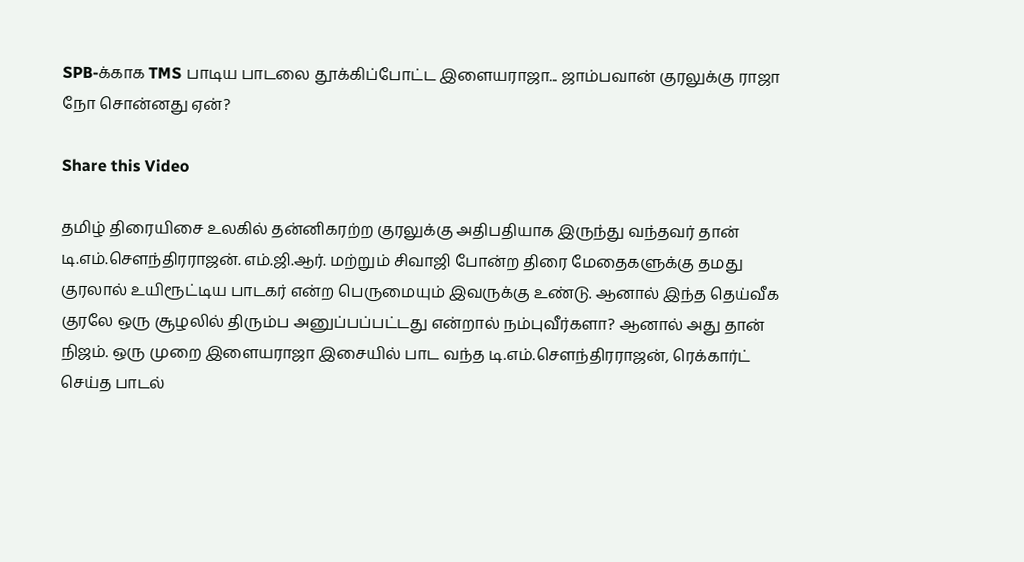SPB-க்காக TMS பாடிய பாடலை தூக்கிப்போட்ட இளையராஜா... ஜாம்பவான் குரலுக்கு ராஜா நோ சொன்னது ஏன்?

Share this Video

தமிழ் திரையிசை உலகில் தன்னிகரற்ற குரலுக்கு அதிபதியாக இருந்து வந்தவர் தான் டி.எம்.சௌந்திரராஜன். எம்.ஜி.ஆர். மற்றும் சிவாஜி போன்ற திரை மேதைகளுக்கு தமது குரலால் உயிரூட்டிய பாடகர் என்ற பெருமையும் இவருக்கு உண்டு. ஆனால் இந்த தெய்வீக குரலே ஒரு சூழலில் திரும்ப அனுப்பப்பட்டது என்றால் நம்புவீர்களா? ஆனால் அது தான் நிஜம். ஒரு முறை இளையராஜா இசையில் பாட வந்த டி.எம்.செளந்திரராஜன், ரெக்கார்ட் செய்த பாடல்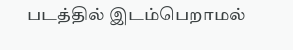படத்தில் இடம்பெறாமல்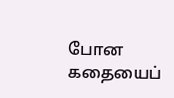போன கதையைப்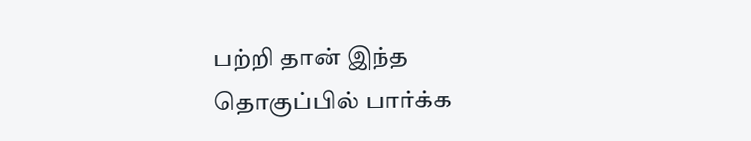பற்றி தான் இந்த தொகுப்பில் பார்க்க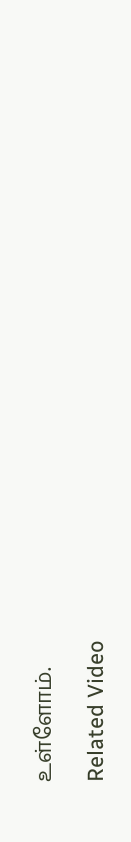உள்ளோம்.

Related Video